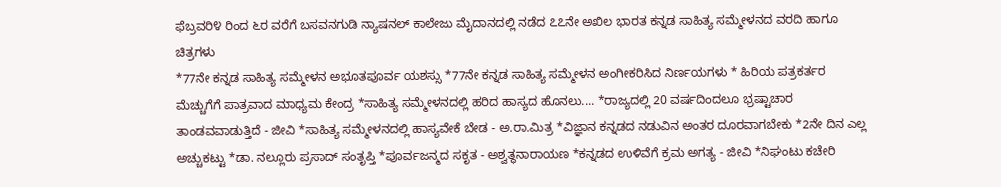ಫೆಬ್ರವರಿ೪ ರಿಂದ ೬ರ ವರೆಗೆ ಬಸವನಗುಡಿ ನ್ಯಾಷನಲ್ ಕಾಲೇಜು ಮೈದಾನದಲ್ಲಿ ನಡೆದ ೭೭ನೇ ಅಖಿಲ ಭಾರತ ಕನ್ನಡ ಸಾಹಿತ್ಯ ಸಮ್ಮೇಳನದ ವರದಿ ಹಾಗೂ ಚಿತ್ರಗಳು
*77ನೇ ಕನ್ನಡ ಸಾಹಿತ್ಯ ಸಮ್ಮೇಳನ ಅಭೂತಪೂರ್ವ ಯಶಸ್ಸು *77ನೇ ಕನ್ನಡ ಸಾಹಿತ್ಯ ಸಮ್ಮೇಳನ ಅಂಗೀಕರಿಸಿದ ನಿರ್ಣಯಗಳು * ಹಿರಿಯ ಪತ್ರಕರ್ತರ ಮೆಚ್ಚುಗೆಗೆ ಪಾತ್ರವಾದ ಮಾಧ್ಯಮ ಕೇಂದ್ರ *ಸಾಹಿತ್ಯ ಸಮ್ಮೇಳನದಲ್ಲಿ ಹರಿದ ಹಾಸ್ಯದ ಹೊನಲು.... *ರಾಜ್ಯದಲ್ಲಿ 20 ವರ್ಷದಿಂದಲೂ ಭ್ರಷ್ಟಾಚಾರ ತಾಂಡವವಾಡುತ್ತಿದೆ - ಜೀವಿ *ಸಾಹಿತ್ಯ ಸಮ್ಮೇಳನದಲ್ಲಿ ಹಾಸ್ಯವೇಕೆ ಬೇಡ - ಅ.ರಾ.ಮಿತ್ರ *ವಿಜ್ಞಾನ ಕನ್ನಡದ ನಡುವಿನ ಅಂತರ ದೂರವಾಗಬೇಕು *2ನೇ ದಿನ ಎಲ್ಲ ಅಚ್ಚುಕಟ್ಟು *ಡಾ. ನಲ್ಲೂರು ಪ್ರಸಾದ್ ಸಂತೃಪ್ತಿ *ಪೂರ್ವಜನ್ಮದ ಸಕೃತ - ಅಶ್ವತ್ಥನಾರಾಯಣ *ಕನ್ನಡದ ಉಳಿವೆಗೆ ಕ್ರಮ ಅಗತ್ಯ - ಜೀವಿ *ನಿಘಂಟು ಕಚೇರಿ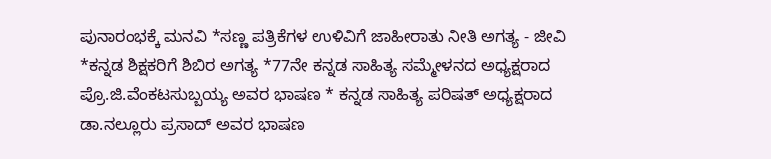ಪುನಾರಂಭಕ್ಕೆ ಮನವಿ *ಸಣ್ಣ ಪತ್ರಿಕೆಗಳ ಉಳಿವಿಗೆ ಜಾಹೀರಾತು ನೀತಿ ಅಗತ್ಯ - ಜೀವಿ *ಕನ್ನಡ ಶಿಕ್ಷಕರಿಗೆ ಶಿಬಿರ ಅಗತ್ಯ *77ನೇ ಕನ್ನಡ ಸಾಹಿತ್ಯ ಸಮ್ಮೇಳನದ ಅಧ್ಯಕ್ಷರಾದ ಪ್ರೊ.ಜಿ.ವೆಂಕಟಸುಬ್ಬಯ್ಯ ಅವರ ಭಾಷಣ * ಕನ್ನಡ ಸಾಹಿತ್ಯ ಪರಿಷತ್ ಅಧ್ಯಕ್ಷರಾದ ಡಾ.ನಲ್ಲೂರು ಪ್ರಸಾದ್ ಅವರ ಭಾಷಣ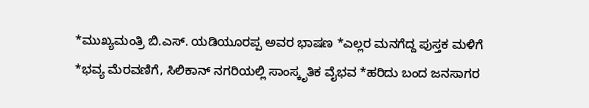*ಮುಖ್ಯಮಂತ್ರಿ ಬಿ.ಎಸ್. ಯಡಿಯೂರಪ್ಪ ಅವರ ಭಾಷಣ *ಎಲ್ಲರ ಮನಗೆದ್ದ ಪುಸ್ತಕ ಮಳಿಗೆ *ಭವ್ಯ ಮೆರವಣಿಗೆ, ಸಿಲಿಕಾನ್ ನಗರಿಯಲ್ಲಿ ಸಾಂಸ್ಕೃತಿಕ ವೈಭವ *ಹರಿದು ಬಂದ ಜನಸಾಗರ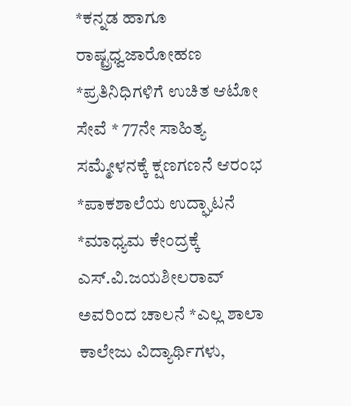*ಕನ್ನಡ ಹಾಗೂ ರಾಷ್ಟ್ರಧ್ವಜಾರೋಹಣ *ಪ್ರತಿನಿಧಿಗಳಿಗೆ ಉಚಿತ ಆಟೋ ಸೇವೆ * 77ನೇ ಸಾಹಿತ್ಯ ಸಮ್ಮೇಳನಕ್ಕೆ ಕ್ಷಣಗಣನೆ ಆರಂಭ *ಪಾಕಶಾಲೆಯ ಉದ್ಘಾಟನೆ *ಮಾಧ್ಯಮ ಕೇಂದ್ರಕ್ಕೆ ಎಸ್.ವಿ.ಜಯಶೀಲರಾವ್ ಅವರಿಂದ ಚಾಲನೆ *ಎಲ್ಲ ಶಾಲಾ ಕಾಲೇಜು ವಿದ್ಯಾರ್ಥಿಗಳು,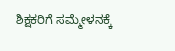ಶಿಕ್ಷಕರಿಗೆ ಸಮ್ಮೇಳನಕ್ಕೆ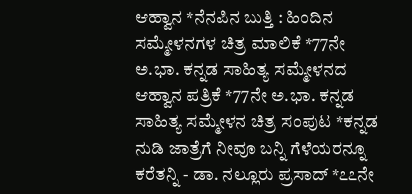ಆಹ್ವಾನ *ನೆನಪಿನ ಬುತ್ತಿ : ಹಿಂದಿನ ಸಮ್ಮೇಳನಗಳ ಚಿತ್ರ ಮಾಲಿಕೆ *77ನೇ ಅ.ಭಾ. ಕನ್ನಡ ಸಾಹಿತ್ಯ ಸಮ್ಮೇಳನದ ಆಹ್ವಾನ ಪತ್ರಿಕೆ *77ನೇ ಅ.ಭಾ. ಕನ್ನಡ ಸಾಹಿತ್ಯ ಸಮ್ಮೇಳನ ಚಿತ್ರ ಸಂಪುಟ *ಕನ್ನಡ ನುಡಿ ಜಾತ್ರೆಗೆ ನೀವೂ ಬನ್ನಿ ಗೆಳೆಯರನ್ನೂ ಕರೆತನ್ನಿ - ಡಾ. ನಲ್ಲೂರು ಪ್ರಸಾದ್ *೭೭ನೇ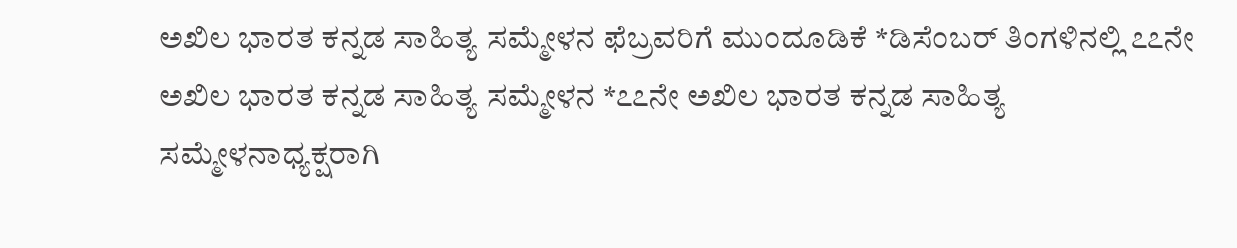ಅಖಿಲ ಭಾರತ ಕನ್ನಡ ಸಾಹಿತ್ಯ ಸಮ್ಮೇಳನ ಫೆಬ್ರವರಿಗೆ ಮುಂದೂಡಿಕೆ *ಡಿಸೆಂಬರ್ ತಿಂಗಳಿನಲ್ಲಿ ೭೭ನೇ ಅಖಿಲ ಭಾರತ ಕನ್ನಡ ಸಾಹಿತ್ಯ ಸಮ್ಮೇಳನ *೭೭ನೇ ಅಖಿಲ ಭಾರತ ಕನ್ನಡ ಸಾಹಿತ್ಯ ಸಮ್ಮೇಳನಾಧ್ಯಕ್ಷರಾಗಿ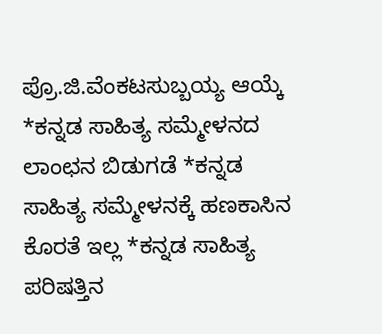ಪ್ರೊ.ಜಿ.ವೆಂಕಟಸುಬ್ಬಯ್ಯ ಆಯ್ಕೆ *ಕನ್ನಡ ಸಾಹಿತ್ಯ ಸಮ್ಮೇಳನದ ಲಾಂಛನ ಬಿಡುಗಡೆ *ಕನ್ನಡ ಸಾಹಿತ್ಯ ಸಮ್ಮೇಳನಕ್ಕೆ ಹಣಕಾಸಿನ ಕೊರತೆ ಇಲ್ಲ *ಕನ್ನಡ ಸಾಹಿತ್ಯ ಪರಿಷತ್ತಿನ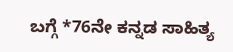ಬಗ್ಗೆ *76ನೇ ಕನ್ನಡ ಸಾಹಿತ್ಯ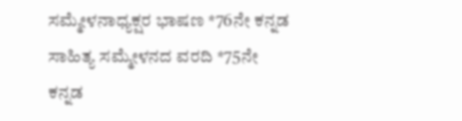ಸಮ್ಮೇಳನಾಧ್ಯಕ್ಷರ ಭಾಷಣ *76ನೇ ಕನ್ನಡ ಸಾಹಿತ್ಯ ಸಮ್ಮೇಳನದ ವರದಿ *75ನೇ ಕನ್ನಡ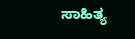ಸಾಹಿತ್ಯ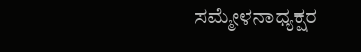ಸಮ್ಮೇಳನಾಧ್ಯಕ್ಷರ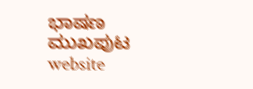ಭಾಷಣ
ಮುಖಪುಟ
website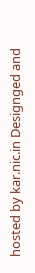hosted by kar.nic.in Designged and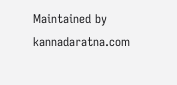Maintained by kannadaratna.com